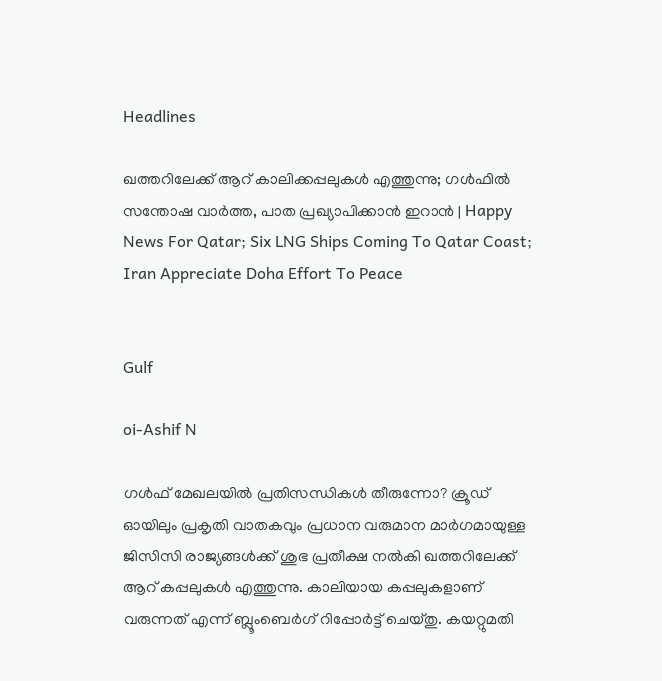Headlines

ഖത്തറിലേക്ക് ആറ് കാലിക്കപ്പലുകള്‍ എത്തുന്നു; ഗള്‍ഫില്‍ സന്തോഷ വാര്‍ത്ത, പാത പ്രഖ്യാപിക്കാന്‍ ഇറാന്‍ | Happy News For Qatar; Six LNG Ships Coming To Qatar Coast; Iran Appreciate Doha Effort To Peace


Gulf

oi-Ashif N

ഗള്‍ഫ് മേഖലയില്‍ പ്രതിസന്ധികള്‍ തീരുന്നോ? ക്രൂഡ് ഓയിലും പ്രകൃതി വാതകവും പ്രധാന വരുമാന മാര്‍ഗമായുള്ള ജിസിസി രാജ്യങ്ങള്‍ക്ക് ശുഭ പ്രതീക്ഷ നല്‍കി ഖത്തറിലേക്ക് ആറ് കപ്പലുകള്‍ എത്തുന്നു. കാലിയായ കപ്പലുകളാണ് വരുന്നത് എന്ന് ബ്ലൂംബെര്‍ഗ് റിപ്പോര്‍ട്ട് ചെയ്തു. കയറ്റുമതി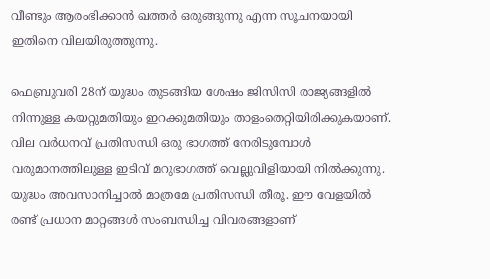വീണ്ടും ആരംഭിക്കാന്‍ ഖത്തര്‍ ഒരുങ്ങുന്നു എന്ന സൂചനയായി ഇതിനെ വിലയിരുത്തുന്നു.

ഫെബ്രുവരി 28ന് യുദ്ധം തുടങ്ങിയ ശേഷം ജിസിസി രാജ്യങ്ങളില്‍ നിന്നുള്ള കയറ്റുമതിയും ഇറക്കുമതിയും താളംതെറ്റിയിരിക്കുകയാണ്. വില വര്‍ധനവ് പ്രതിസന്ധി ഒരു ഭാഗത്ത് നേരിടുമ്പോള്‍ വരുമാനത്തിലുള്ള ഇടിവ് മറുഭാഗത്ത് വെല്ലുവിളിയായി നില്‍ക്കുന്നു. യുദ്ധം അവസാനിച്ചാല്‍ മാത്രമേ പ്രതിസന്ധി തീരൂ. ഈ വേളയില്‍ രണ്ട് പ്രധാന മാറ്റങ്ങള്‍ സംബന്ധിച്ച വിവരങ്ങളാണ്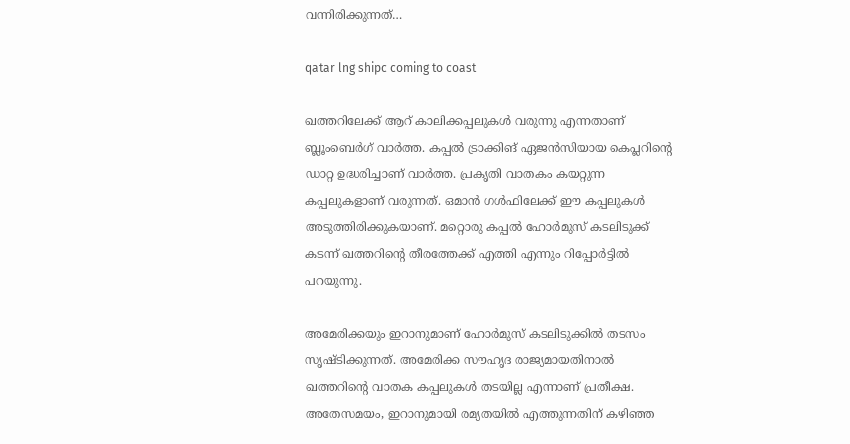വന്നിരിക്കുന്നത്…

qatar lng shipc coming to coast

ഖത്തറിലേക്ക് ആറ് കാലിക്കപ്പലുകള്‍ വരുന്നു എന്നതാണ് ബ്ലൂംബെര്‍ഗ് വാര്‍ത്ത. കപ്പല്‍ ട്രാക്കിങ് ഏജന്‍സിയായ കെപ്ലറിന്റെ ഡാറ്റ ഉദ്ധരിച്ചാണ് വാര്‍ത്ത. പ്രകൃതി വാതകം കയറ്റുന്ന കപ്പലുകളാണ് വരുന്നത്. ഒമാന്‍ ഗള്‍ഫിലേക്ക് ഈ കപ്പലുകള്‍ അടുത്തിരിക്കുകയാണ്. മറ്റൊരു കപ്പല്‍ ഹോര്‍മുസ് കടലിടുക്ക് കടന്ന് ഖത്തറിന്റെ തീരത്തേക്ക് എത്തി എന്നും റിപ്പോര്‍ട്ടില്‍ പറയുന്നു.

അമേരിക്കയും ഇറാനുമാണ് ഹോര്‍മുസ് കടലിടുക്കില്‍ തടസം സൃഷ്ടിക്കുന്നത്. അമേരിക്ക സൗഹൃദ രാജ്യമായതിനാല്‍ ഖത്തറിന്റെ വാതക കപ്പലുകള്‍ തടയില്ല എന്നാണ് പ്രതീക്ഷ. അതേസമയം, ഇറാനുമായി രമ്യതയില്‍ എത്തുന്നതിന് കഴിഞ്ഞ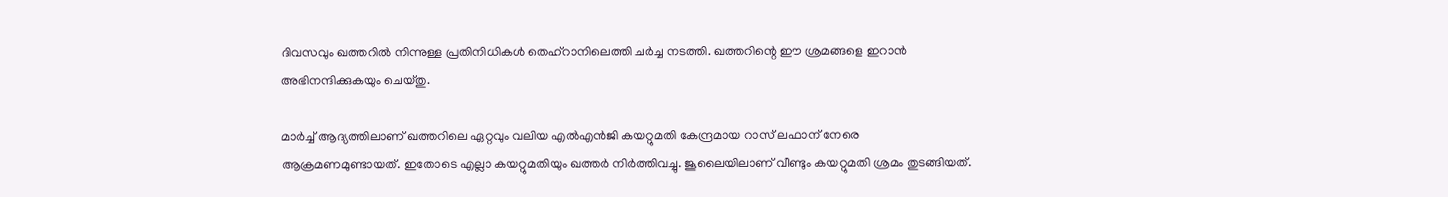ദിവസവും ഖത്തറില്‍ നിന്നുള്ള പ്രതിനിധികള്‍ തെഹ്‌റാനിലെത്തി ചര്‍ച്ച നടത്തി. ഖത്തറിന്റെ ഈ ശ്രമങ്ങളെ ഇറാന്‍ അഭിനന്ദിക്കുകയും ചെയ്തു.

മാര്‍ച്ച് ആദ്യത്തിലാണ് ഖത്തറിലെ ഏറ്റവും വലിയ എല്‍എന്‍ജി കയറ്റുമതി കേന്ദ്രമായ റാസ് ലഫാന് നേരെ ആക്രമണമുണ്ടായത്. ഇതോടെ എല്ലാ കയറ്റുമതിയും ഖത്തര്‍ നിര്‍ത്തിവച്ചു. ജൂലൈയിലാണ് വീണ്ടും കയറ്റുമതി ശ്രമം തുടങ്ങിയത്.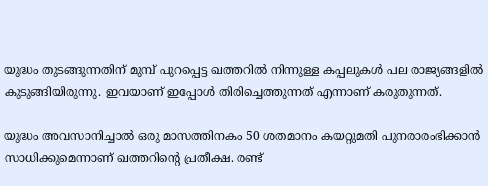യുദ്ധം തുടങ്ങുന്നതിന് മുമ്പ് പുറപ്പെട്ട ഖത്തറില്‍ നിന്നുള്ള കപ്പലുകള്‍ പല രാജ്യങ്ങളില്‍ കുടുങ്ങിയിരുന്നു. ഇവയാണ് ഇപ്പോള്‍ തിരിച്ചെത്തുന്നത് എന്നാണ് കരുതുന്നത്.

യുദ്ധം അവസാനിച്ചാല്‍ ഒരു മാസത്തിനകം 50 ശതമാനം കയറ്റുമതി പുനരാരംഭിക്കാന്‍ സാധിക്കുമെന്നാണ് ഖത്തറിന്റെ പ്രതീക്ഷ. രണ്ട്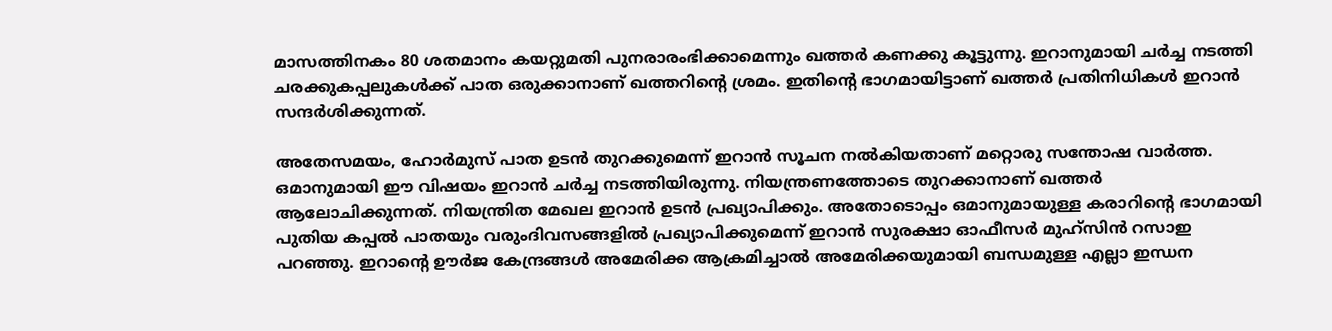മാസത്തിനകം 80 ശതമാനം കയറ്റുമതി പുനരാരംഭിക്കാമെന്നും ഖത്തര്‍ കണക്കു കൂട്ടുന്നു. ഇറാനുമായി ചര്‍ച്ച നടത്തി ചരക്കുകപ്പലുകള്‍ക്ക് പാത ഒരുക്കാനാണ് ഖത്തറിന്റെ ശ്രമം. ഇതിന്റെ ഭാഗമായിട്ടാണ് ഖത്തര്‍ പ്രതിനിധികള്‍ ഇറാന്‍ സന്ദര്‍ശിക്കുന്നത്.

അതേസമയം, ഹോര്‍മുസ് പാത ഉടന്‍ തുറക്കുമെന്ന് ഇറാന്‍ സൂചന നല്‍കിയതാണ് മറ്റൊരു സന്തോഷ വാര്‍ത്ത. ഒമാനുമായി ഈ വിഷയം ഇറാന്‍ ചര്‍ച്ച നടത്തിയിരുന്നു. നിയന്ത്രണത്തോടെ തുറക്കാനാണ് ഖത്തര്‍ ആലോചിക്കുന്നത്. നിയന്ത്രിത മേഖല ഇറാന്‍ ഉടന്‍ പ്രഖ്യാപിക്കും. അതോടൊപ്പം ഒമാനുമായുള്ള കരാറിന്റെ ഭാഗമായി പുതിയ കപ്പല്‍ പാതയും വരുംദിവസങ്ങളില്‍ പ്രഖ്യാപിക്കുമെന്ന് ഇറാന്‍ സുരക്ഷാ ഓഫീസര്‍ മുഹ്‌സിന്‍ റസാഇ പറഞ്ഞു. ഇറാന്റെ ഊര്‍ജ കേന്ദ്രങ്ങള്‍ അമേരിക്ക ആക്രമിച്ചാല്‍ അമേരിക്കയുമായി ബന്ധമുള്ള എല്ലാ ഇന്ധന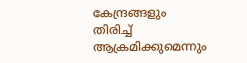കേന്ദ്രങ്ങളും തിരിച്ച് ആക്രമിക്കുമെന്നും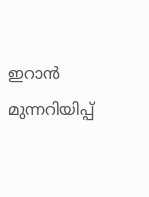ഇറാന്‍ മുന്നറിയിപ്പ്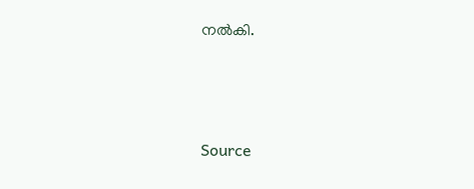നല്‍കി.



Source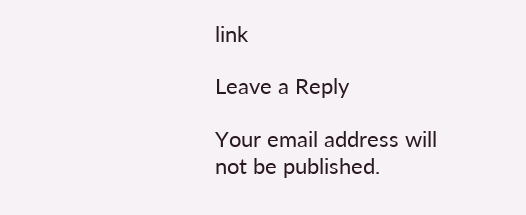link

Leave a Reply

Your email address will not be published.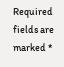Required fields are marked *